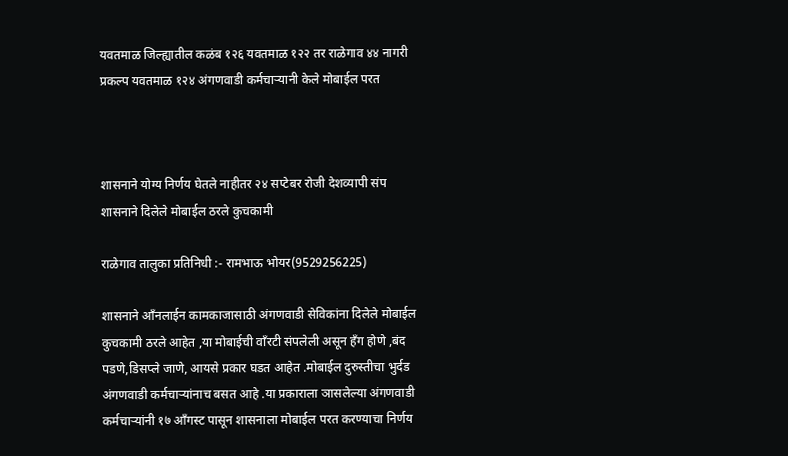यवतमाळ जिल्ह्यातील कळंब १२६ यवतमाळ १२२ तर राळेगाव ४४ नागरी प्रकल्प यवतमाळ १२४ अंगणवाडी कर्मचाऱ्यानी केले मोबाईल परत



शासनाने योग्य निर्णय घेतले नाहीतर २४ सप्टेबर रोजी देशव्यापी संप
शासनाने दिलेले मोबाईल ठरले कुचकामी

राळेगाव तालुका प्रतिनिधी :- रामभाऊ भोयर(9529256225)

शासनाने आँनलाईन कामकाजासाठी अंगणवाडी सेविकांना दिलेले मोबाईल कुचकामी ठरले आहेत ,या मोबाईची वाँरटी संपलेली असून हँग होणे ,बंद पडणे,डिसप्ले जाणे, आयसे प्रकार घडत आहेत .मोबाईल दुरुस्तीचा भुर्दड अंगणवाडी कर्मचाऱ्यांनाच बसत आहे .या प्रकाराला ञासलेल्या अंगणवाडी कर्मचाऱ्यांनी १७ आँगस्ट पासून शासनाला मोबाईल परत करण्याचा निर्णय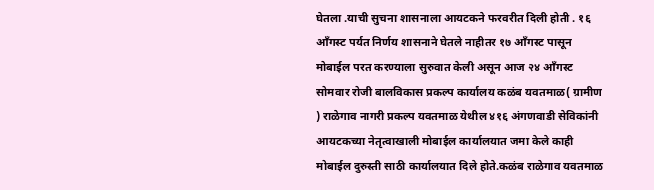घेतला .याची सुचना शासनाला आयटकने फरवरीत दिली होती . १६ आँगस्ट पर्यत निर्णय शासनाने घेतले नाहीतर १७ आँगस्ट पासून मोबाईल परत करण्याला सुरुवात केली असून आज २४ आँगस्ट सोमवार रोजी बालविकास प्रकल्प कार्यालय कळंब यवतमाळ( ग्रामीण ) राळेगाव नागरी प्रकल्प यवतमाळ येथील ४१६ अंगणवाडी सेविकांनी आयटकच्या नेतृत्वाखाली मोबाईल कार्यालयात जमा केले काही मोबाईल दुरुस्ती साठी कार्यालयात दिले होते.कळंब राळेगाव यवतमाळ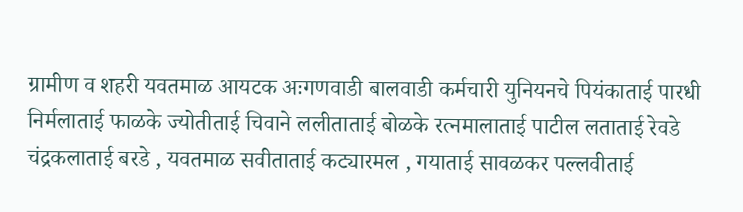ग्रामीण व शहरी यवतमाळ आयटक अःगणवाडी बालवाडी कर्मचारी युनियनचे पियंकाताई पारधी निर्मलाताई फाळके ज्योतीताई चिवाने ललीताताई बोळके रत्नमालाताई पाटील लताताई रेवडे चंद्रकलाताई बरडे , यवतमाळ सवीताताई कट्यारमल , गयाताई सावळकर पल्लवीताई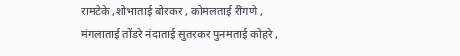रामटेके ,शोभाताई बोरकर , कोमलताई रींगणे , मंगलाताई तोंडरे नंदाताई सुतरकर पुनमताई कोहरे ,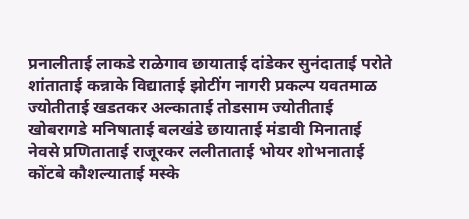प्रनालीताई लाकडे राळेगाव छायाताई दांडेकर सुनंदाताई परोते शांताताई कन्नाके विद्याताई झोटींग नागरी प्रकल्प यवतमाळ ज्योतीताई खडतकर अल्काताई तोडसाम ज्योतीताई खोबरागडे मनिषाताई बलखंडे छायाताई मंडावी मिनाताई नेवसे प्रणिताताई राजूरकर ललीताताई भोयर शोभनाताई कोंटबे कौशल्याताई मस्के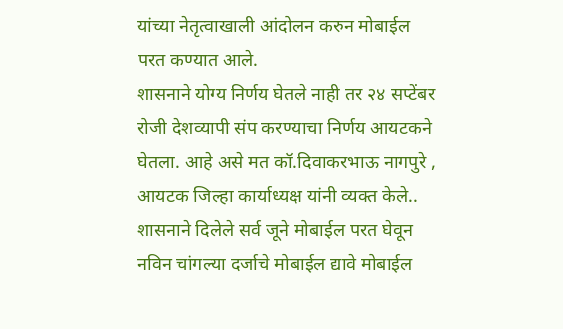यांच्या नेतृत्वाखाली आंदोलन करुन मोबाईल परत कण्यात आले.
शासनाने योग्य निर्णय घेतले नाही तर २४ सप्टेंबर रोजी देशव्यापी संप करण्याचा निर्णय आयटकने घेतला. आहे असे मत कॉ.दिवाकरभाऊ नागपुरे , आयटक जिल्हा कार्याध्यक्ष यांनी व्यक्त केले..
शासनाने दिलेले सर्व जूने मोबाईल परत घेवून नविन चांगल्या दर्जाचे मोबाईल द्यावे मोबाईल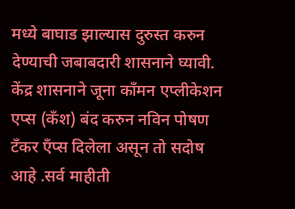मध्ये बाघाड झाल्यास दुरुस्त करुन देण्याची जबाबदारी शासनाने घ्यावी.
केंद्र शासनाने जूना काँमन एप्लीकेशन एप्स (कँश) बंद करुन नविन पोषण टँकर एँप्स दिलेला असून तो सदोष आहे .सर्व माहीती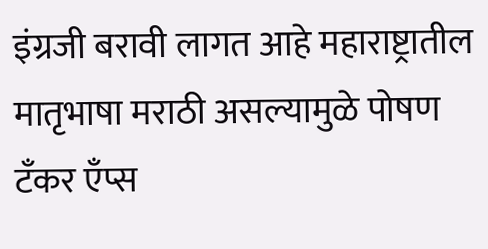इंग्रजी बरावी लागत आहे महाराष्ट्रातील मातृभाषा मराठी असल्यामुळे पोषण टँकर एँप्स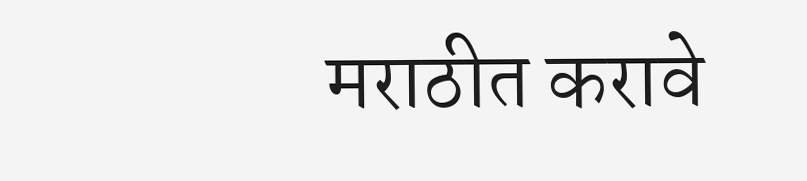मराठीत करावे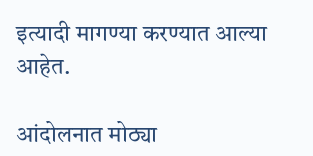इत्यादी मागण्या करण्यात आल्या आहेत.

आंदोलनात मोठ्या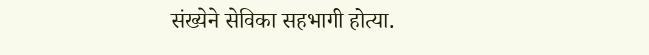संख्येने सेविका सहभागी होत्या.